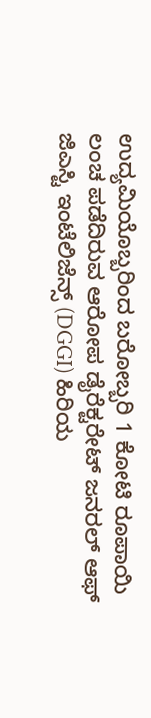ಉದ್ಯಮಿಯೊಬ್ಬರಿಂದ ಬರೋಬ್ಬರಿ 1 ಕೋಟಿ ರೂಪಾಯಿ ಲಂಚ ಪಡೆದಿರುವ ಆರೋಪ ಡೈರೆಕ್ಟರೇಟ್ ಜನರಲ್ ಆಫ್ ಜಿಎಸ್ಟಿ ಇಂಟೆಲಿಜೆನ್ಸ್ (DGGI) ಹಿರಿಯ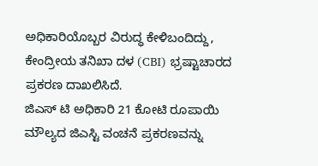ಅಧಿಕಾರಿಯೊಬ್ಬರ ವಿರುದ್ಧ ಕೇಳಿಬಂದಿದ್ದು, ಕೇಂದ್ರೀಯ ತನಿಖಾ ದಳ (CBI) ಭ್ರಷ್ಟಾಚಾರದ ಪ್ರಕರಣ ದಾಖಲಿಸಿದೆ.
ಜಿಎಸ್ ಟಿ ಅಧಿಕಾರಿ 21 ಕೋಟಿ ರೂಪಾಯಿ ಮೌಲ್ಯದ ಜಿಎಸ್ಟಿ ವಂಚನೆ ಪ್ರಕರಣವನ್ನು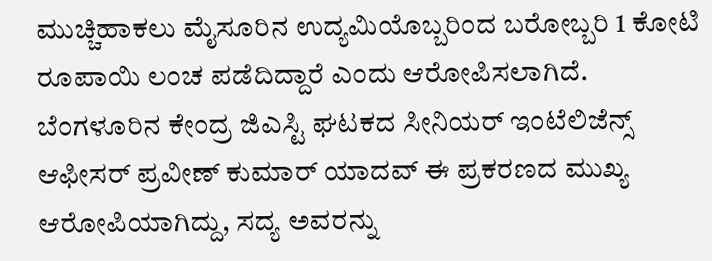ಮುಚ್ಚಿಹಾಕಲು ಮೈಸೂರಿನ ಉದ್ಯಮಿಯೊಬ್ಬರಿಂದ ಬರೋಬ್ಬರಿ 1 ಕೋಟಿ ರೂಪಾಯಿ ಲಂಚ ಪಡೆದಿದ್ದಾರೆ ಎಂದು ಆರೋಪಿಸಲಾಗಿದೆ.
ಬೆಂಗಳೂರಿನ ಕೇಂದ್ರ ಜಿಎಸ್ಟಿ ಘಟಕದ ಸೀನಿಯರ್ ಇಂಟೆಲಿಜೆನ್ಸ್ ಆಫೀಸರ್ ಪ್ರವೀಣ್ ಕುಮಾರ್ ಯಾದವ್ ಈ ಪ್ರಕರಣದ ಮುಖ್ಯ ಆರೋಪಿಯಾಗಿದ್ದು, ಸದ್ಯ ಅವರನ್ನು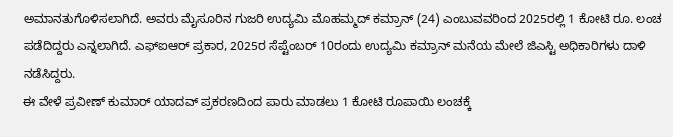ಅಮಾನತುಗೊಳಿಸಲಾಗಿದೆ. ಅವರು ಮೈಸೂರಿನ ಗುಜರಿ ಉದ್ಯಮಿ ಮೊಹಮ್ಮದ್ ಕಮ್ರಾನ್ (24) ಎಂಬುವವರಿಂದ 2025ರಲ್ಲಿ 1 ಕೋಟಿ ರೂ. ಲಂಚ ಪಡೆದಿದ್ದರು ಎನ್ನಲಾಗಿದೆ. ಎಫ್ಐಆರ್ ಪ್ರಕಾರ, 2025ರ ಸೆಪ್ಟೆಂಬರ್ 10ರಂದು ಉದ್ಯಮಿ ಕಮ್ರಾನ್ ಮನೆಯ ಮೇಲೆ ಜಿಎಸ್ಟಿ ಅಧಿಕಾರಿಗಳು ದಾಳಿ ನಡೆಸಿದ್ದರು.
ಈ ವೇಳೆ ಪ್ರವೀಣ್ ಕುಮಾರ್ ಯಾದವ್ ಪ್ರಕರಣದಿಂದ ಪಾರು ಮಾಡಲು 1 ಕೋಟಿ ರೂಪಾಯಿ ಲಂಚಕ್ಕೆ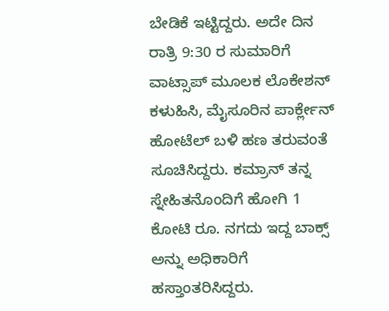ಬೇಡಿಕೆ ಇಟ್ಟಿದ್ದರು. ಅದೇ ದಿನ ರಾತ್ರಿ 9:30 ರ ಸುಮಾರಿಗೆ ವಾಟ್ಸಾಪ್ ಮೂಲಕ ಲೊಕೇಶನ್ ಕಳುಹಿಸಿ, ಮೈಸೂರಿನ ಪಾರ್ಕ್ಲೇನ್ ಹೋಟೆಲ್ ಬಳಿ ಹಣ ತರುವಂತೆ ಸೂಚಿಸಿದ್ದರು. ಕಮ್ರಾನ್ ತನ್ನ ಸ್ನೇಹಿತನೊಂದಿಗೆ ಹೋಗಿ 1 ಕೋಟಿ ರೂ. ನಗದು ಇದ್ದ ಬಾಕ್ಸ್ ಅನ್ನು ಅಧಿಕಾರಿಗೆ ಹಸ್ತಾಂತರಿಸಿದ್ದರು.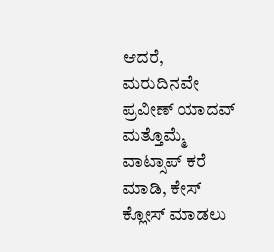ಆದರೆ, ಮರುದಿನವೇ ಪ್ರವೀಣ್ ಯಾದವ್ ಮತ್ತೊಮ್ಮೆ ವಾಟ್ಸಾಪ್ ಕರೆ ಮಾಡಿ, ಕೇಸ್ ಕ್ಲೋಸ್ ಮಾಡಲು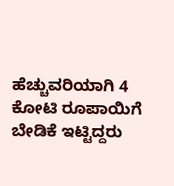ಹೆಚ್ಚುವರಿಯಾಗಿ 4 ಕೋಟಿ ರೂಪಾಯಿಗೆ ಬೇಡಿಕೆ ಇಟ್ಟಿದ್ದರು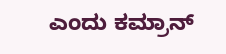ಎಂದು ಕಮ್ರಾನ್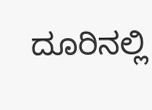ದೂರಿನಲ್ಲಿ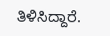ತಿಳಿಸಿದ್ದಾರೆ.